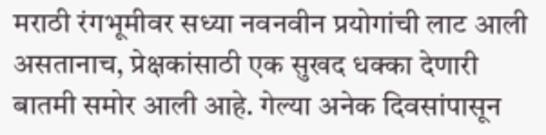मराठी रंगभूमीवर सध्या नवनवीन प्रयोगांची लाट आली असतानाच, प्रेक्षकांसाठी एक सुखद धक्का देणारी बातमी समोर आली आहे. गेल्या अनेक दिवसांपासून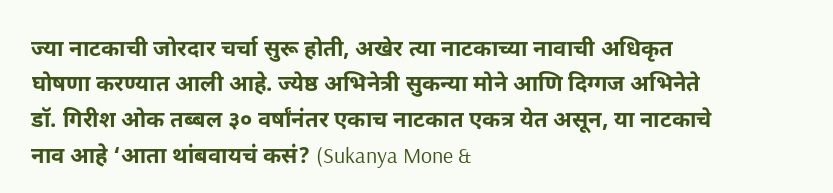ज्या नाटकाची जोरदार चर्चा सुरू होती, अखेर त्या नाटकाच्या नावाची अधिकृत घोषणा करण्यात आली आहे. ज्येष्ठ अभिनेत्री सुकन्या मोने आणि दिग्गज अभिनेते डॉ. गिरीश ओक तब्बल ३० वर्षांनंतर एकाच नाटकात एकत्र येत असून, या नाटकाचे नाव आहे ‘आता थांबवायचं कसं? (Sukanya Mone &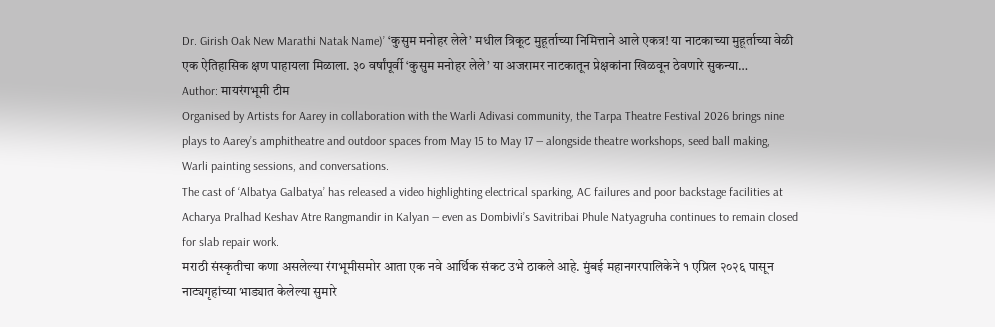Dr. Girish Oak New Marathi Natak Name)’ ‘कुसुम मनोहर लेले’ मधील त्रिकूट मुहूर्ताच्या निमित्ताने आले एकत्र! या नाटकाच्या मुहूर्ताच्या वेळी एक ऐतिहासिक क्षण पाहायला मिळाला. ३० वर्षांपूर्वी ‘कुसुम मनोहर लेले’ या अजरामर नाटकातून प्रेक्षकांना खिळवून ठेवणारे सुकन्या…
Author: मायरंगभूमी टीम
Organised by Artists for Aarey in collaboration with the Warli Adivasi community, the Tarpa Theatre Festival 2026 brings nine plays to Aarey’s amphitheatre and outdoor spaces from May 15 to May 17 — alongside theatre workshops, seed ball making, Warli painting sessions, and conversations.
The cast of ‘Albatya Galbatya’ has released a video highlighting electrical sparking, AC failures and poor backstage facilities at Acharya Pralhad Keshav Atre Rangmandir in Kalyan — even as Dombivli’s Savitribai Phule Natyagruha continues to remain closed for slab repair work.
मराठी संस्कृतीचा कणा असलेल्या रंगभूमीसमोर आता एक नवे आर्थिक संकट उभे ठाकले आहे. मुंबई महानगरपालिकेने १ एप्रिल २०२६ पासून नाट्यगृहांच्या भाड्यात केलेल्या सुमारे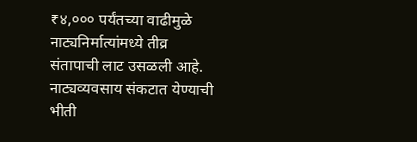₹४,००० पर्यंतच्या वाढीमुळे नाट्यनिर्मात्यांमध्ये तीव्र संतापाची लाट उसळली आहे. नाट्यव्यवसाय संकटात येण्याची भीती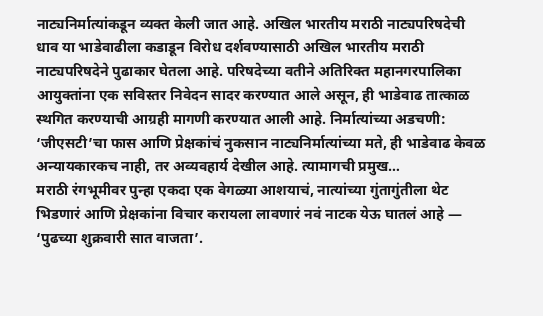नाट्यनिर्मात्यांकडून व्यक्त केली जात आहे. अखिल भारतीय मराठी नाट्यपरिषदेची धाव या भाडेवाढीला कडाडून विरोध दर्शवण्यासाठी अखिल भारतीय मराठी नाट्यपरिषदेने पुढाकार घेतला आहे. परिषदेच्या वतीने अतिरिक्त महानगरपालिका आयुक्तांना एक सविस्तर निवेदन सादर करण्यात आले असून, ही भाडेवाढ तात्काळ स्थगित करण्याची आग्रही मागणी करण्यात आली आहे. निर्मात्यांच्या अडचणी: ‘जीएसटी’चा फास आणि प्रेक्षकांचं नुकसान नाट्यनिर्मात्यांच्या मते, ही भाडेवाढ केवळ अन्यायकारकच नाही, तर अव्यवहार्य देखील आहे. त्यामागची प्रमुख…
मराठी रंगभूमीवर पुन्हा एकदा एक वेगळ्या आशयाचं, नात्यांच्या गुंतागुंतीला थेट भिडणारं आणि प्रेक्षकांना विचार करायला लावणारं नवं नाटक येऊ घातलं आहे — ‘पुढच्या शुक्रवारी सात वाजता’.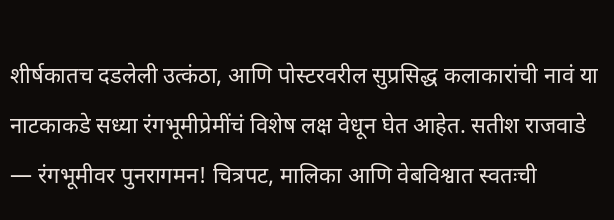शीर्षकातच दडलेली उत्कंठा, आणि पोस्टरवरील सुप्रसिद्ध कलाकारांची नावं या नाटकाकडे सध्या रंगभूमीप्रेमींचं विशेष लक्ष वेधून घेत आहेत. सतीश राजवाडे — रंगभूमीवर पुनरागमन! चित्रपट, मालिका आणि वेबविश्वात स्वतःची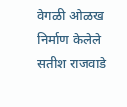वेगळी ओळख निर्माण केलेले सतीश राजवाडे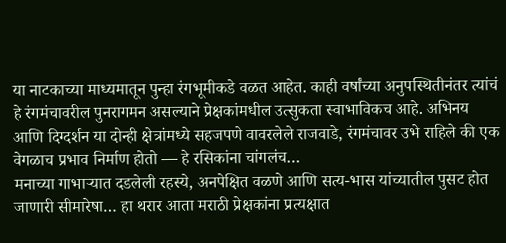या नाटकाच्या माध्यमातून पुन्हा रंगभूमीकडे वळत आहेत. काही वर्षांच्या अनुपस्थितीनंतर त्यांचं हे रंगमंचावरील पुनरागमन असल्याने प्रेक्षकांमधील उत्सुकता स्वाभाविकच आहे. अभिनय आणि दिग्दर्शन या दोन्ही क्षेत्रांमध्ये सहजपणे वावरलेले राजवाडे, रंगमंचावर उभे राहिले की एक वेगळाच प्रभाव निर्माण होतो — हे रसिकांना चांगलंच…
मनाच्या गाभाऱ्यात दडलेली रहस्ये, अनपेक्षित वळणे आणि सत्य-भास यांच्यातील पुसट होत जाणारी सीमारेषा… हा थरार आता मराठी प्रेक्षकांना प्रत्यक्षात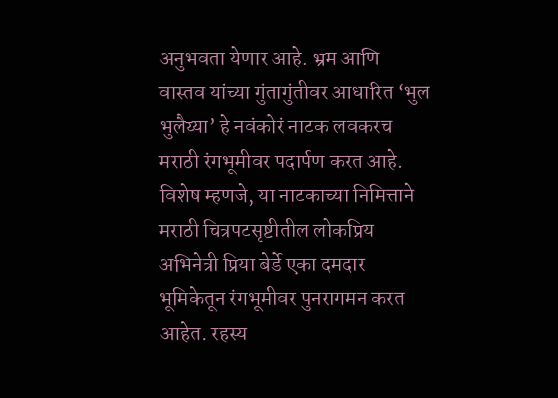अनुभवता येणार आहे. भ्रम आणि वास्तव यांच्या गुंतागुंतीवर आधारित ‘भुल भुलैय्या’ हे नवंकोरं नाटक लवकरच मराठी रंगभूमीवर पदार्पण करत आहे. विशेष म्हणजे, या नाटकाच्या निमित्ताने मराठी चित्रपटसृष्टीतील लोकप्रिय अभिनेत्री प्रिया बेर्डे एका दमदार भूमिकेतून रंगभूमीवर पुनरागमन करत आहेत. रहस्य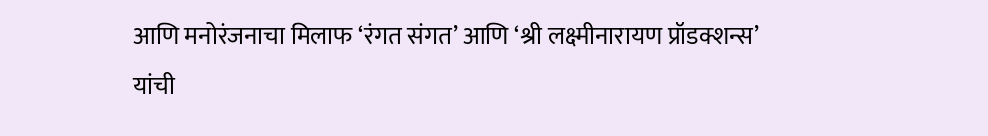आणि मनोरंजनाचा मिलाफ ‘रंगत संगत’ आणि ‘श्री लक्ष्मीनारायण प्रॉडक्शन्स’ यांची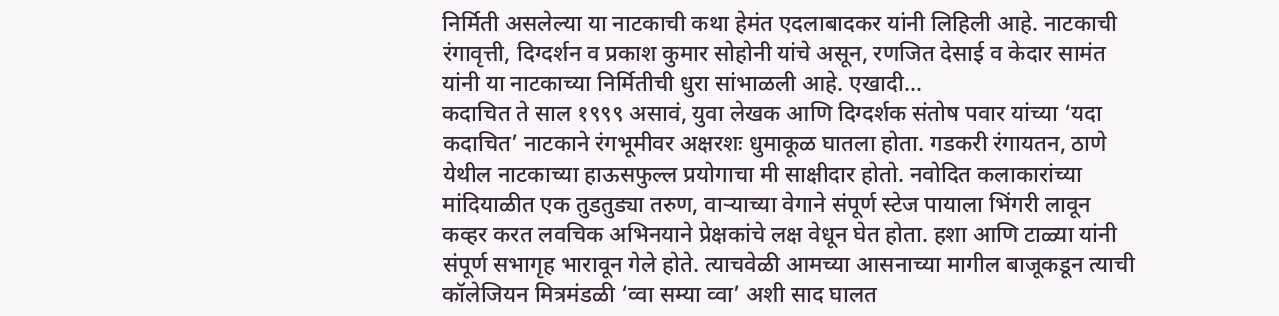निर्मिती असलेल्या या नाटकाची कथा हेमंत एदलाबादकर यांनी लिहिली आहे. नाटकाची रंगावृत्ती, दिग्दर्शन व प्रकाश कुमार सोहोनी यांचे असून, रणजित देसाई व केदार सामंत यांनी या नाटकाच्या निर्मितीची धुरा सांभाळली आहे. एखादी…
कदाचित ते साल १९९९ असावं, युवा लेखक आणि दिग्दर्शक संतोष पवार यांच्या ‘यदा कदाचित’ नाटकाने रंगभूमीवर अक्षरशः धुमाकूळ घातला होता. गडकरी रंगायतन, ठाणे येथील नाटकाच्या हाऊसफुल्ल प्रयोगाचा मी साक्षीदार होतो. नवोदित कलाकारांच्या मांदियाळीत एक तुडतुड्या तरुण, वाऱ्याच्या वेगाने संपूर्ण स्टेज पायाला भिंगरी लावून कव्हर करत लवचिक अभिनयाने प्रेक्षकांचे लक्ष वेधून घेत होता. हशा आणि टाळ्या यांनी संपूर्ण सभागृह भारावून गेले होते. त्याचवेळी आमच्या आसनाच्या मागील बाजूकडून त्याची कॉलेजियन मित्रमंडळी ‘व्वा सम्या व्वा’ अशी साद घालत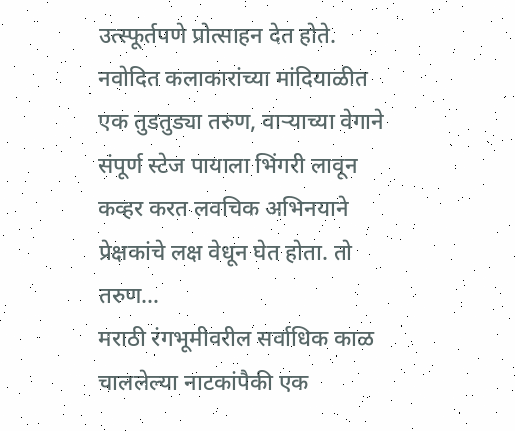उत्स्फूर्तपणे प्रोत्साहन देत होते. नवोदित कलाकारांच्या मांदियाळीत एक तुडतुड्या तरुण, वाऱ्याच्या वेगाने संपूर्ण स्टेज पायाला भिंगरी लावून कव्हर करत लवचिक अभिनयाने प्रेक्षकांचे लक्ष वेधून घेत होता. तो तरुण…
मराठी रंगभूमीवरील सर्वाधिक काळ चाललेल्या नाटकांपैकी एक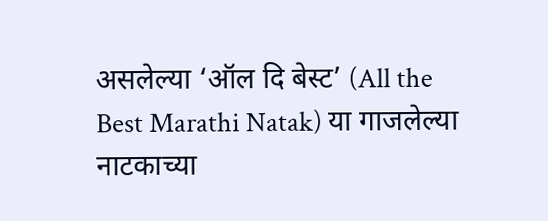असलेल्या ‘ऑल दि बेस्ट’ (All the Best Marathi Natak) या गाजलेल्या नाटकाच्या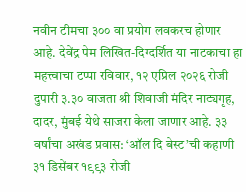नवीन टीमचा ३०० वा प्रयोग लवकरच होणार आहे. देवेंद्र पेम लिखित-दिग्दर्शित या नाटकाचा हा महत्त्वाचा टप्पा रविवार, १२ एप्रिल २०२६ रोजी दुपारी ३.३० वाजता श्री शिवाजी मंदिर नाट्यगृह, दादर, मुंबई येथे साजरा केला जाणार आहे. ३३ वर्षांचा अखंड प्रवास: ‘ऑल दि बेस्ट’ची कहाणी ३१ डिसेंबर १९९३ रोजी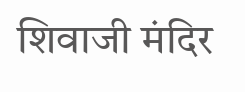शिवाजी मंदिर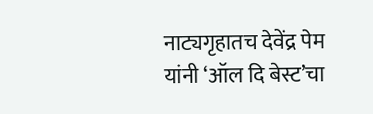नाट्यगृहातच देवेंद्र पेम यांनी ‘ऑल दि बेस्ट’चा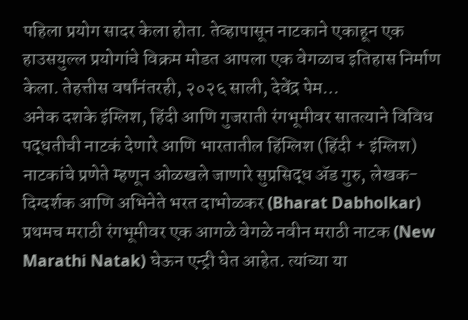पहिला प्रयोग सादर केला होता. तेव्हापासून नाटकाने एकाहून एक हाउसयुल्ल प्रयोगांचे विक्रम मोडत आपला एक वेगळाच इतिहास निर्माण केला. तेहत्तीस वर्षांनंतरही, २०२६ साली, देवेंद्र पेम…
अनेक दशके इंग्लिश, हिंदी आणि गुजराती रंगभूमीवर सातत्याने विविध पद्धतीची नाटकं देणारे आणि भारतातील हिंग्लिश (हिंदी + इंग्लिश) नाटकांचे प्रणेते म्हणून ओळखले जाणारे सुप्रसिद्ध ॲड गुरु, लेखक-दिग्दर्शक आणि अभिनेते भरत दाभोळकर (Bharat Dabholkar) प्रथमच मराठी रंगभूमीवर एक आगळे वेगळे नवीन मराठी नाटक (New Marathi Natak) घेऊन एन्ट्री घेत आहेत. त्यांच्या या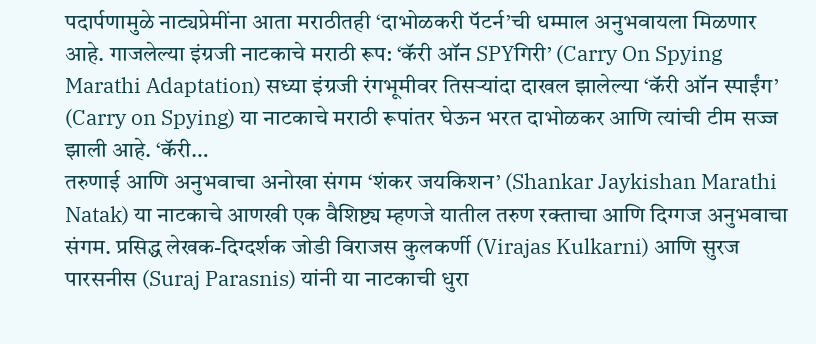पदार्पणामुळे नाट्यप्रेमींना आता मराठीतही ‘दाभोळकरी पॅटर्न’ची धम्माल अनुभवायला मिळणार आहे. गाजलेल्या इंग्रजी नाटकाचे मराठी रूप: ‘कॅरी ऑन SPYगिरी’ (Carry On Spying Marathi Adaptation) सध्या इंग्रजी रंगभूमीवर तिसऱ्यांदा दाखल झालेल्या ‘कॅरी ऑन स्पाईंग’ (Carry on Spying) या नाटकाचे मराठी रूपांतर घेऊन भरत दाभोळकर आणि त्यांची टीम सज्ज झाली आहे. ‘कॅरी…
तरुणाई आणि अनुभवाचा अनोखा संगम ‘शंकर जयकिशन’ (Shankar Jaykishan Marathi Natak) या नाटकाचे आणखी एक वैशिष्ट्य म्हणजे यातील तरुण रक्ताचा आणि दिग्गज अनुभवाचा संगम. प्रसिद्ध लेखक-दिग्दर्शक जोडी विराजस कुलकर्णी (Virajas Kulkarni) आणि सुरज पारसनीस (Suraj Parasnis) यांनी या नाटकाची धुरा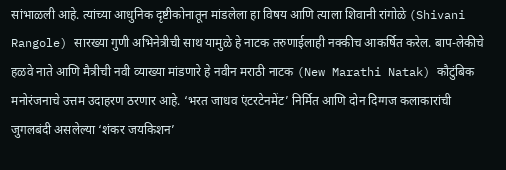सांभाळली आहे. त्यांच्या आधुनिक दृष्टीकोनातून मांडलेला हा विषय आणि त्याला शिवानी रांगोळे (Shivani Rangole) सारख्या गुणी अभिनेत्रीची साथ यामुळे हे नाटक तरुणाईलाही नक्कीच आकर्षित करेल. बाप-लेकीचे हळवे नाते आणि मैत्रीची नवी व्याख्या मांडणारे हे नवीन मराठी नाटक (New Marathi Natak) कौटुंबिक मनोरंजनाचे उत्तम उदाहरण ठरणार आहे. ‘भरत जाधव एंटरटेनमेंट’ निर्मित आणि दोन दिग्गज कलाकारांची जुगलबंदी असलेल्या ‘शंकर जयकिशन’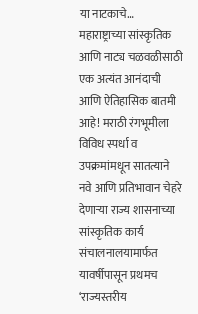या नाटकाचे…
महाराष्ट्राच्या सांस्कृतिक आणि नाट्य चळवळीसाठी एक अत्यंत आनंदाची आणि ऐतिहासिक बातमी आहे! मराठी रंगभूमीला विविध स्पर्धा व उपक्रमांमधून सातत्याने नवे आणि प्रतिभावान चेहरे देणाऱ्या राज्य शासनाच्या सांस्कृतिक कार्य संचालनालयामार्फत यावर्षीपासून प्रथमच ‘राज्यस्तरीय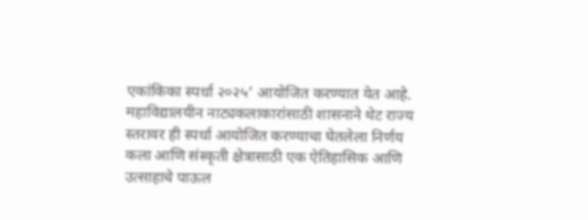एकांकिका स्पर्धा २०२५’ आयोजित करण्यात येत आहे. महाविद्यालयीन नाट्यकलाकारांसाठी शासनाने थेट राज्य स्तरावर ही स्पर्धा आयोजित करण्याचा घेतलेला निर्णय कला आणि संस्कृती क्षेत्रासाठी एक ऐतिहासिक आणि उत्साहाचे पाऊल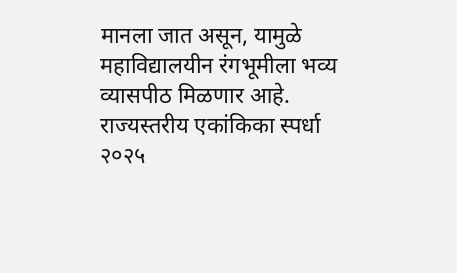मानला जात असून, यामुळे महाविद्यालयीन रंगभूमीला भव्य व्यासपीठ मिळणार आहे. राज्यस्तरीय एकांकिका स्पर्धा २०२५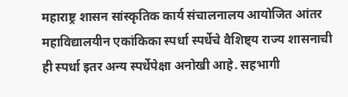महाराष्ट्र शासन सांस्कृतिक कार्य संचालनालय आयोजित आंतर महाविद्यालयीन एकांकिका स्पर्धा स्पर्धेचे वैशिष्ट्य राज्य शासनाची ही स्पर्धा इतर अन्य स्पर्धेपेक्षा अनोखी आहे. सहभागी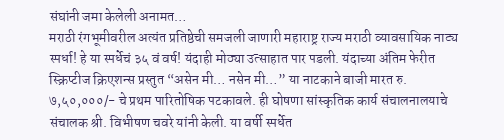संघांनी जमा केलेली अनामत…
मराठी रंगभूमीवरील अत्यंत प्रतिष्ठेची समजली जाणारी महाराष्ट्र राज्य मराठी व्यावसायिक नाट्य स्पर्धा! हे या स्पर्धेचं ३५ वं वर्ष! यंदाही मोठ्या उत्साहात पार पडली. यंदाच्या अंतिम फेरीत स्क्रिप्टीज क्रिएशन्स प्रस्तुत “असेन मी… नसेन मी…” या नाटकाने बाजी मारत रु. ७,५०,०००/- चे प्रथम पारितोषिक पटकावले. ही घोषणा सांस्कृतिक कार्य संचालनालयाचे संचालक श्री. विभीषण चवरे यांनी केली. या वर्षी स्पर्धेत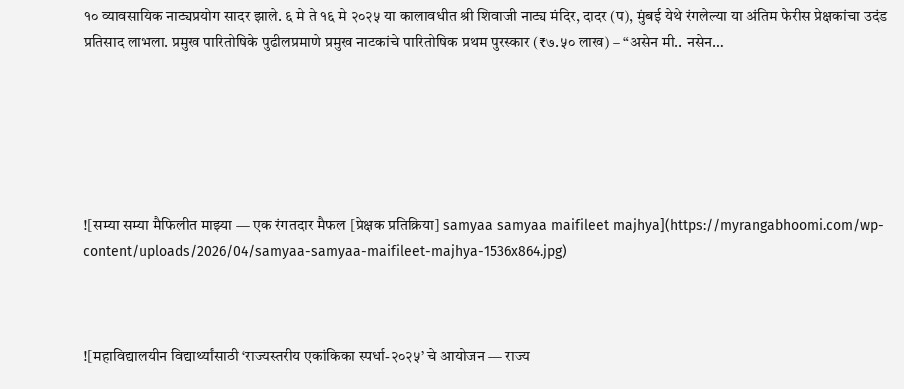१० व्यावसायिक नाट्यप्रयोग सादर झाले. ६ मे ते १६ मे २०२५ या कालावधीत श्री शिवाजी नाट्य मंदिर, दादर (प), मुंबई येथे रंगलेल्या या अंतिम फेरीस प्रेक्षकांचा उदंड प्रतिसाद लाभला. प्रमुख पारितोषिके पुढीलप्रमाणे प्रमुख नाटकांचे पारितोषिक प्रथम पुरस्कार (₹७.५० लाख) – “असेन मी.. नसेन…






![सम्या सम्या मैफिलीत माझ्या — एक रंगतदार मैफल [प्रेक्षक प्रतिक्रिया] samyaa samyaa maifileet majhya](https://myrangabhoomi.com/wp-content/uploads/2026/04/samyaa-samyaa-maifileet-majhya-1536x864.jpg)



![महाविद्यालयीन विद्यार्थ्यांसाठी ‘राज्यस्तरीय एकांकिका स्पर्धा-२०२५’ चे आयोजन — राज्य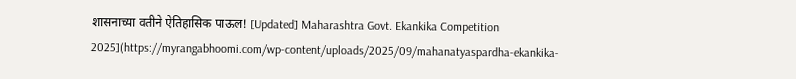शासनाच्या वतीने ऐतिहासिक पाऊल! [Updated] Maharashtra Govt. Ekankika Competition 2025](https://myrangabhoomi.com/wp-content/uploads/2025/09/mahanatyaspardha-ekankika-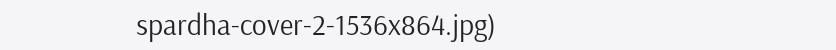spardha-cover-2-1536x864.jpg)